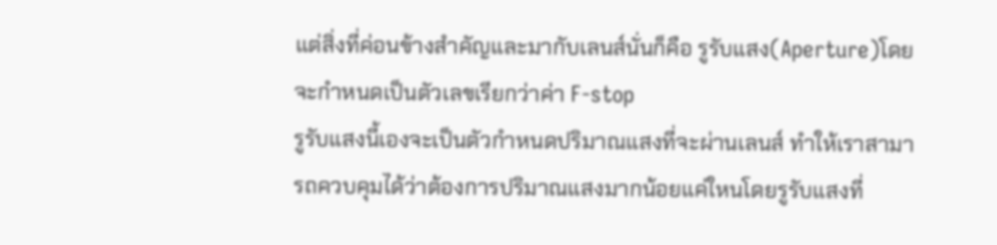แต่สิ่งที่ค่อนข้างสำคัญและมากับเลนส์นั่นก็คือ รูรับแสง(Aperture)โดยจะกำหนดเป็นตัวเลขเรียกว่าค่า F-stop
รูรับแสงนี้เองจะเป็นตัวกำหนดปริมาณแสงที่จะผ่านเลนส์ ทำให้เราสามารถควบคุมได้ว่าต้องการปริมาณแสงมากน้อยแค่ใหนโดยรูรับแสงที่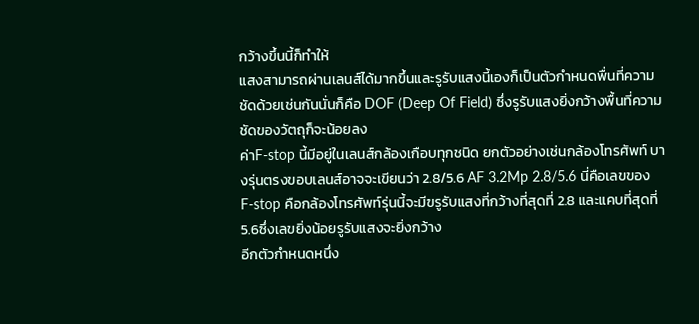กว้างขึ้นนี้ก็ทำให้
แสงสามารถผ่านเลนส์ได้มากขึ้นและรูรับแสงนี้เองก็เป็นตัวกำหนดพื่นที่ความชัดด้วยเช่นกันนั่นก็คือ DOF (Deep Of Field) ซึ่งรูรับแสงยิ่งกว้างพื้นที่ความชัดของวัตถุก็จะน้อยลง
ค่าF-stop นี้มีอยู่ในเลนส์กล้องเกือบทุกชนิด ยกตัวอย่างเช่นกล้องโทรศัพท์ บางรุ่นตรงขอบเลนส์อาจจะเขียนว่า 2.8/5.6 AF 3.2Mp 2.8/5.6 นี่คือเลขของ F-stop คือกล้องโทรศัพท์รุ่นนี้จะมีฃรูรับแสงที่กว้างที่สุดที่ 2.8 และแคบที่สุดที่ 5.6ซึ่งเลขยิ่งน้อยรูรับแสงจะยิ่งกว้าง
อีกตัวกำหนดหนึ่ง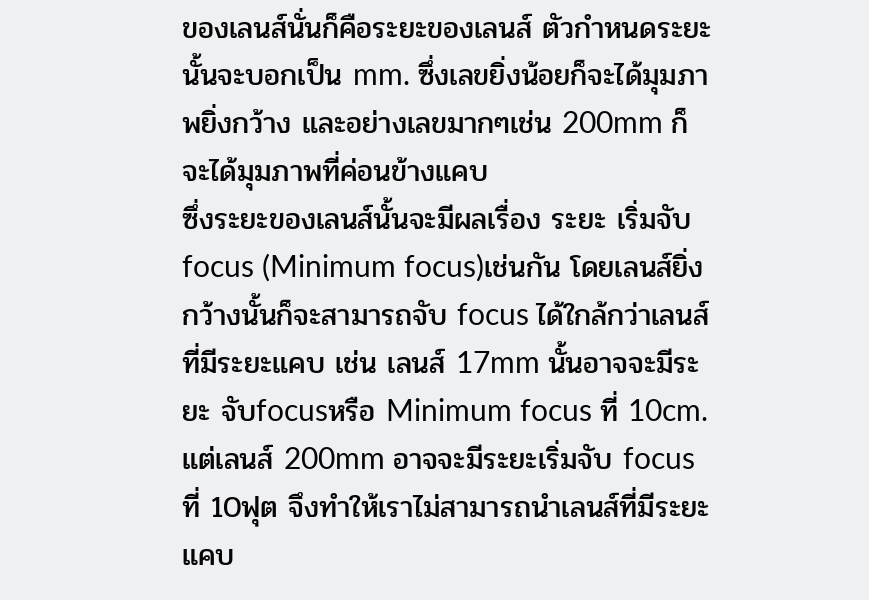ของเลนส์นั่นก็คือระยะของเลนส์ ตัวกำหนดระยะนั้นจะบอกเป็น mm. ซึ่งเลขยิ่งน้อยก็จะได้มุมภาพยิ่งกว้าง และอย่างเลขมากๆเช่น 200mm ก็จะได้มุมภาพที่ค่อนข้างแคบ
ซึ่งระยะของเลนส์นั้นจะมีผลเรื่อง ระยะ เริ่มจับ focus (Minimum focus)เช่นกัน โดยเลนส์ยิ่งกว้างนั้นก็จะสามารถจับ focus ได้ใกล้กว่าเลนส์ที่มีระยะแคบ เช่น เลนส์ 17mm นั้นอาจจะมีระยะ จับfocusหรือ Minimum focus ที่ 10cm. แต่เลนส์ 200mm อาจจะมีระยะเริ่มจับ focus ที่ 10ฟุต จึงทำให้เราไม่สามารถนำเลนส์ที่มีระยะแคบ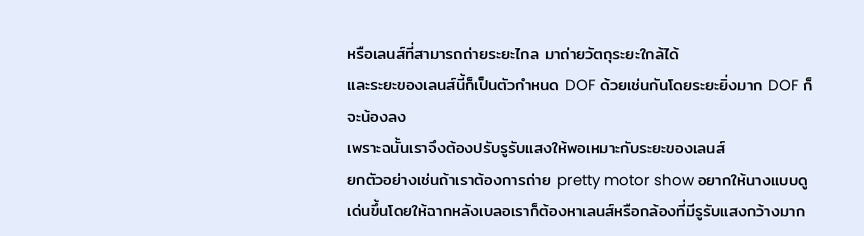หรือเลนส์ที่สามารถถ่ายระยะไกล มาถ่ายวัตถุระยะใกล้ได้
และระยะของเลนส์นี้ก็เป็นตัวกำหนด DOF ด้วยเช่นกันโดยระยะยิ่งมาก DOF ก็จะน้องลง
เพราะฉนั้นเราจึงต้องปรับรูรับแสงให้พอเหมาะกับระยะของเลนส์
ยกตัวอย่างเช่นถ้าเราต้องการถ่าย pretty motor show อยากให้นางแบบดูเด่นขึ้นโดยให้ฉากหลังเบลอเราก็ต้องหาเลนส์หรือกล้องที่มีรูรับแสงกว้างมาก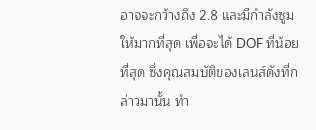อาจจะกว้างถึง 2.8 และมีกำลังซูมให้มากที่สุด เพื่อจะได้ DOF ที่น้อยที่สุด ซึ่งคุณสมบัติของเลนส์ดังที่กล่าวมานั้น ทำ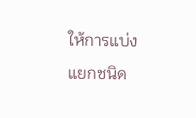ให้การแบ่งแยกชนิด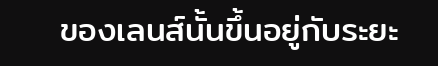ของเลนส์นั้นขึ้นอยู่กับระยะ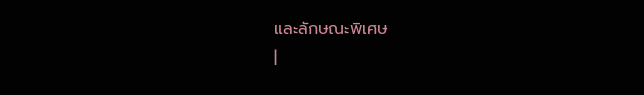และลักษณะพิเศษ
|